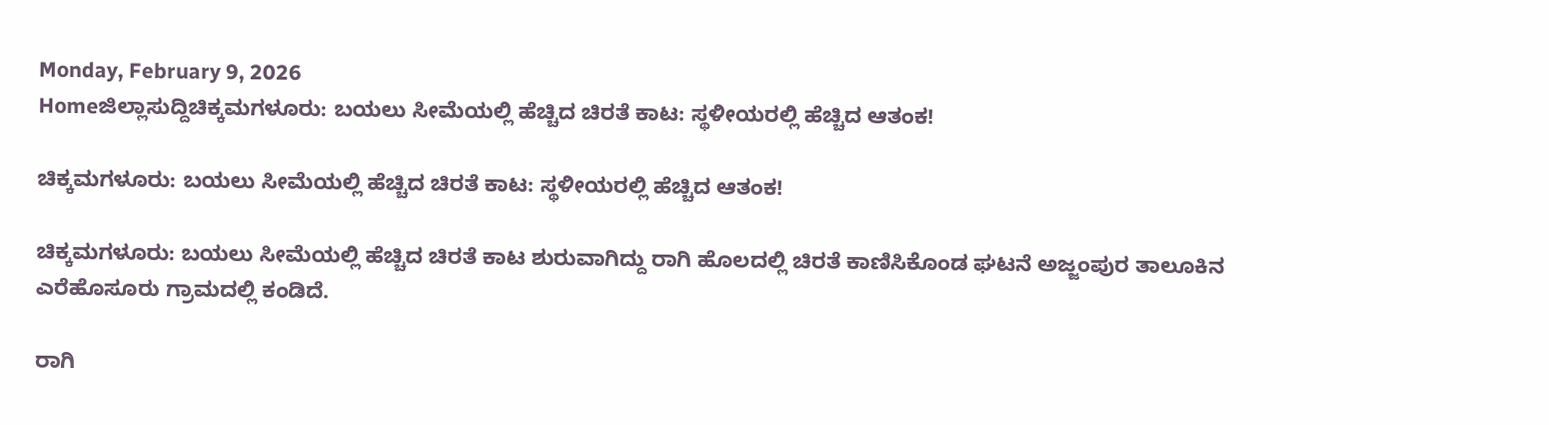Monday, February 9, 2026
Homeಜಿಲ್ಲಾಸುದ್ದಿಚಿಕ್ಕಮಗಳೂರು: ಬಯಲು ಸೀಮೆಯಲ್ಲಿ ಹೆಚ್ಚಿದ ಚಿರತೆ ಕಾಟ: ಸ್ಥಳೀಯರಲ್ಲಿ ಹೆಚ್ಚಿದ ಆತಂಕ!

ಚಿಕ್ಕಮಗಳೂರು: ಬಯಲು ಸೀಮೆಯಲ್ಲಿ ಹೆಚ್ಚಿದ ಚಿರತೆ ಕಾಟ: ಸ್ಥಳೀಯರಲ್ಲಿ ಹೆಚ್ಚಿದ ಆತಂಕ!

ಚಿಕ್ಕಮಗಳೂರು: ಬಯಲು ಸೀಮೆಯಲ್ಲಿ ಹೆಚ್ಚಿದ ಚಿರತೆ ಕಾಟ ಶುರುವಾಗಿದ್ದು ರಾಗಿ ಹೊಲದಲ್ಲಿ ಚಿರತೆ ಕಾಣಿಸಿಕೊಂಡ ಘಟನೆ ಅಜ್ಜಂಪುರ ತಾಲೂಕಿನ ಎರೆಹೊಸೂರು ಗ್ರಾಮದಲ್ಲಿ ಕಂಡಿದೆ.

ರಾಗಿ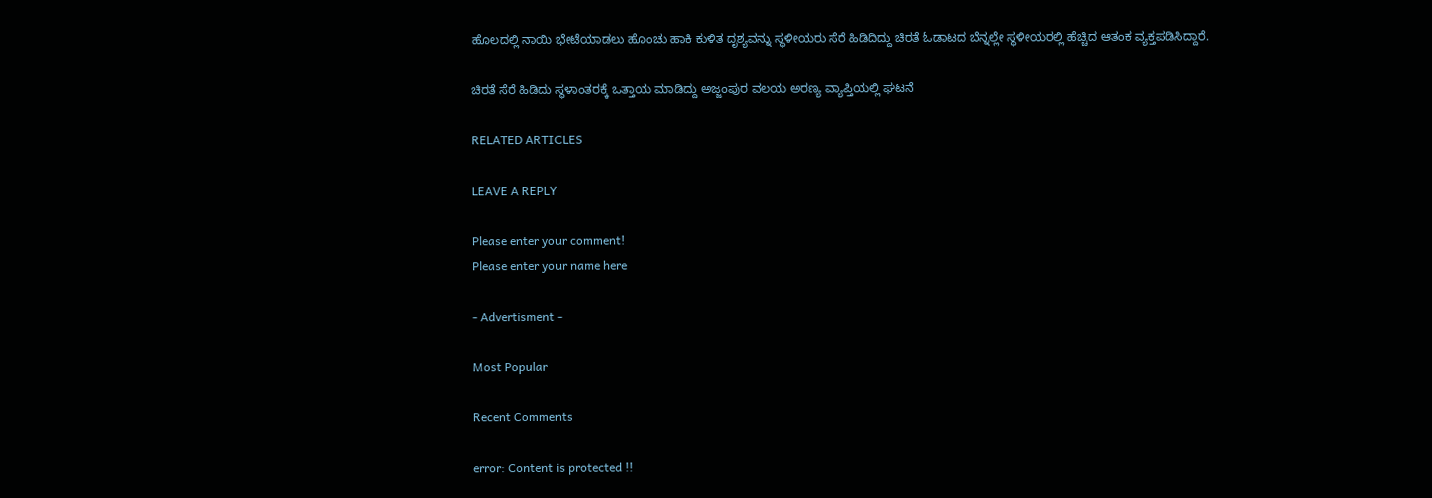ಹೊಲದಲ್ಲಿ ನಾಯಿ ಭೇಟೆಯಾಡಲು ಹೊಂಚು ಹಾಕಿ ಕುಳಿತ ದೃಶ್ಯವನ್ನು ಸ್ಥಳೀಯರು ಸೆರೆ ಹಿಡಿದಿದ್ದು ಚಿರತೆ ಓಡಾಟದ ಬೆನ್ನಲ್ಲೇ ಸ್ಥಳೀಯರಲ್ಲಿ ಹೆಚ್ಚಿದ ಆತಂಕ ವ್ಯಕ್ತಪಡಿಸಿದ್ದಾರೆ.

ಚಿರತೆ ಸೆರೆ ಹಿಡಿದು ಸ್ಥಳಾಂತರಕ್ಕೆ ಒತ್ತಾಯ ಮಾಡಿದ್ದು ಅಜ್ಜಂಪುರ ವಲಯ ಅರಣ್ಯ ವ್ಯಾಪ್ತಿಯಲ್ಲಿ ಘಟ‌ನೆ

RELATED ARTICLES

LEAVE A REPLY

Please enter your comment!
Please enter your name here

- Advertisment -

Most Popular

Recent Comments

error: Content is protected !!